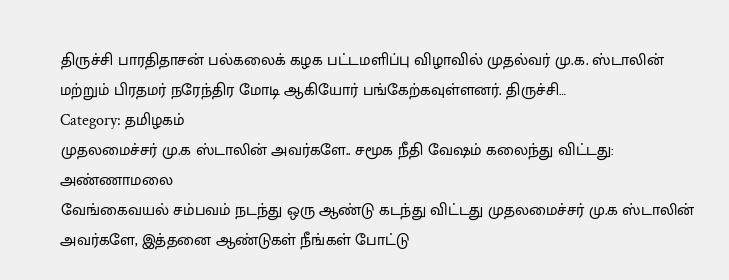திருச்சி பாரதிதாசன் பல்கலைக் கழக பட்டமளிப்பு விழாவில் முதல்வர் மு.க. ஸ்டாலின் மற்றும் பிரதமர் நரேந்திர மோடி ஆகியோர் பங்கேற்கவுள்ளனர். திருச்சி…
Category: தமிழகம்
முதலமைச்சர் மு.க ஸ்டாலின் அவர்களே.. சமூக நீதி வேஷம் கலைந்து விட்டது: அண்ணாமலை
வேங்கைவயல் சம்பவம் நடந்து ஒரு ஆண்டு கடந்து விட்டது முதலமைச்சர் மு.க ஸ்டாலின் அவர்களே, இத்தனை ஆண்டுகள் நீங்கள் போட்டு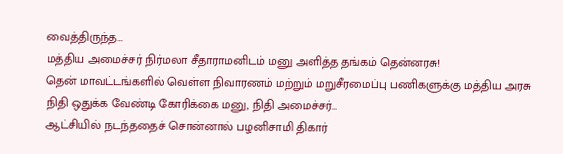வைத்திருந்த…
மத்திய அமைச்சர் நிர்மலா சீதாராமனிடம் மனு அளித்த தங்கம் தென்னரசு!
தென் மாவட்டங்களில் வெள்ள நிவாரணம் மற்றும் மறுசீரமைப்பு பணிகளுக்கு மத்திய அரசு நிதி ஒதுக்க வேண்டி கோரிக்கை மனு, நிதி அமைச்சர்…
ஆட்சியில் நடந்ததைச் சொன்னால் பழனிசாமி திகார்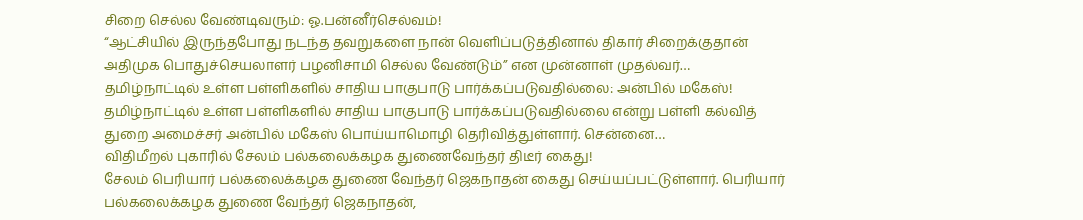சிறை செல்ல வேண்டிவரும்: ஓ.பன்னீர்செல்வம்!
“ஆட்சியில் இருந்தபோது நடந்த தவறுகளை நான் வெளிப்படுத்தினால் திகார் சிறைக்குதான் அதிமுக பொதுச்செயலாளர் பழனிசாமி செல்ல வேண்டும்” என முன்னாள் முதல்வர்…
தமிழ்நாட்டில் உள்ள பள்ளிகளில் சாதிய பாகுபாடு பார்க்கப்படுவதில்லை: அன்பில் மகேஸ்!
தமிழ்நாட்டில் உள்ள பள்ளிகளில் சாதிய பாகுபாடு பார்க்கப்படுவதில்லை என்று பள்ளி கல்வித் துறை அமைச்சர் அன்பில் மகேஸ் பொய்யாமொழி தெரிவித்துள்ளார். சென்னை…
விதிமீறல் புகாரில் சேலம் பல்கலைக்கழக துணைவேந்தர் திடீர் கைது!
சேலம் பெரியார் பல்கலைக்கழக துணை வேந்தர் ஜெகநாதன் கைது செய்யப்பட்டுள்ளார். பெரியார் பல்கலைக்கழக துணை வேந்தர் ஜெகநாதன்,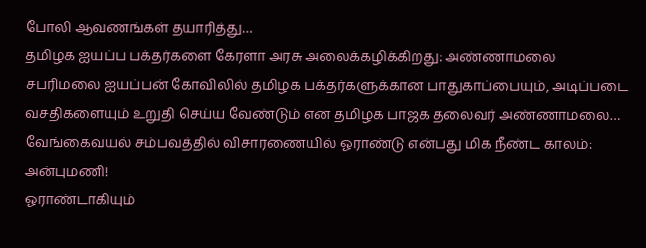போலி ஆவணங்கள் தயாரித்து…
தமிழக ஐயப்ப பக்தர்களை கேரளா அரசு அலைக்கழிக்கிறது: அண்ணாமலை
சபரிமலை ஐயப்பன் கோவிலில் தமிழக பக்தர்களுக்கான பாதுகாப்பையும், அடிப்படை வசதிகளையும் உறுதி செய்ய வேண்டும் என தமிழக பாஜக தலைவர் அண்ணாமலை…
வேங்கைவயல் சம்பவத்தில் விசாரணையில் ஓராண்டு என்பது மிக நீண்ட காலம்: அன்புமணி!
ஓராண்டாகியும்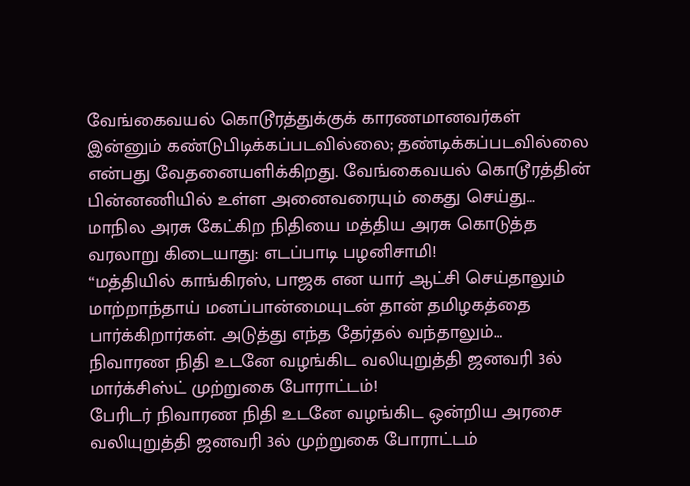வேங்கைவயல் கொடூரத்துக்குக் காரணமானவர்கள் இன்னும் கண்டுபிடிக்கப்படவில்லை; தண்டிக்கப்படவில்லை என்பது வேதனையளிக்கிறது. வேங்கைவயல் கொடூரத்தின் பின்னணியில் உள்ள அனைவரையும் கைது செய்து…
மாநில அரசு கேட்கிற நிதியை மத்திய அரசு கொடுத்த வரலாறு கிடையாது: எடப்பாடி பழனிசாமி!
“மத்தியில் காங்கிரஸ், பாஜக என யார் ஆட்சி செய்தாலும் மாற்றாந்தாய் மனப்பான்மையுடன் தான் தமிழகத்தை பார்க்கிறார்கள். அடுத்து எந்த தேர்தல் வந்தாலும்…
நிவாரண நிதி உடனே வழங்கிட வலியுறுத்தி ஜனவரி 3ல் மார்க்சிஸ்ட் முற்றுகை போராட்டம்!
பேரிடர் நிவாரண நிதி உடனே வழங்கிட ஒன்றிய அரசை வலியுறுத்தி ஜனவரி 3ல் முற்றுகை போராட்டம்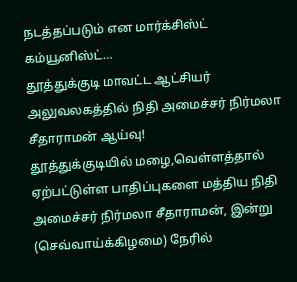நடத்தப்படும் என மார்க்சிஸ்ட் கம்யூனிஸ்ட்…
தூத்துக்குடி மாவட்ட ஆட்சியர் அலுவலகத்தில் நிதி அமைச்சர் நிர்மலா சீதாராமன் ஆய்வு!
தூத்துக்குடியில் மழை,வெள்ளத்தால் ஏற்பட்டுள்ள பாதிப்புகளை மத்திய நிதி அமைச்சர் நிர்மலா சீதாராமன், இன்று (செவ்வாய்க்கிழமை) நேரில்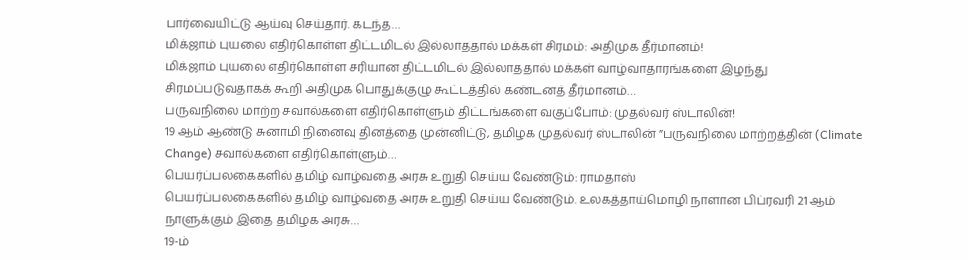பார்வையிட்டு ஆய்வு செய்தார். கடந்த…
மிக்ஜாம் புயலை எதிர்கொள்ள திட்டமிடல் இல்லாததால் மக்கள் சிரமம்: அதிமுக தீர்மானம்!
மிக்ஜாம் புயலை எதிர்கொள்ள சரியான திட்டமிடல் இல்லாததால் மக்கள் வாழ்வாதாரங்களை இழந்து சிரமப்படுவதாகக் கூறி அதிமுக பொதுக்குழு கூட்டத்தில் கண்டனத் தீர்மானம்…
பருவநிலை மாற்ற சவால்களை எதிர்கொள்ளும் திட்டங்களை வகுப்போம்: முதல்வர் ஸ்டாலின்!
19 ஆம் ஆண்டு சுனாமி நினைவு தினத்தை முன்னிட்டு, தமிழக முதல்வர் ஸ்டாலின் ”பருவநிலை மாற்றத்தின் (Climate Change) சவால்களை எதிர்கொள்ளும்…
பெயர்ப்பலகைகளில் தமிழ் வாழ்வதை அரசு உறுதி செய்ய வேண்டும்: ராமதாஸ்
பெயர்ப்பலகைகளில் தமிழ் வாழ்வதை அரசு உறுதி செய்ய வேண்டும். உலகத்தாய்மொழி நாளான பிப்ரவரி 21 ஆம் நாளுக்கும் இதை தமிழக அரசு…
19-ம்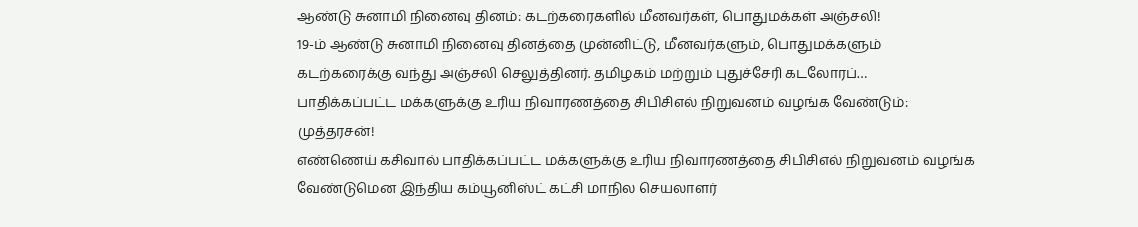ஆண்டு சுனாமி நினைவு தினம்: கடற்கரைகளில் மீனவர்கள், பொதுமக்கள் அஞ்சலி!
19-ம் ஆண்டு சுனாமி நினைவு தினத்தை முன்னிட்டு, மீனவர்களும், பொதுமக்களும் கடற்கரைக்கு வந்து அஞ்சலி செலுத்தினர். தமிழகம் மற்றும் புதுச்சேரி கடலோரப்…
பாதிக்கப்பட்ட மக்களுக்கு உரிய நிவாரணத்தை சிபிசிஎல் நிறுவனம் வழங்க வேண்டும்: முத்தரசன்!
எண்ணெய் கசிவால் பாதிக்கப்பட்ட மக்களுக்கு உரிய நிவாரணத்தை சிபிசிஎல் நிறுவனம் வழங்க வேண்டுமென இந்திய கம்யூனிஸ்ட் கட்சி மாநில செயலாளர்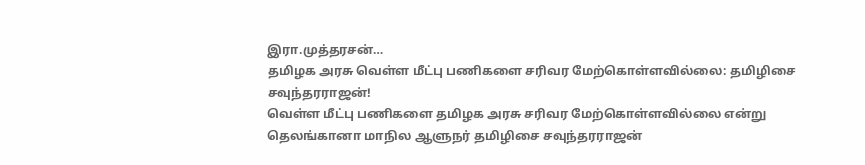இரா.முத்தரசன்…
தமிழக அரசு வெள்ள மீட்பு பணிகளை சரிவர மேற்கொள்ளவில்லை: தமிழிசை சவுந்தரராஜன்!
வெள்ள மீட்பு பணிகளை தமிழக அரசு சரிவர மேற்கொள்ளவில்லை என்று தெலங்கானா மாநில ஆளுநர் தமிழிசை சவுந்தரராஜன்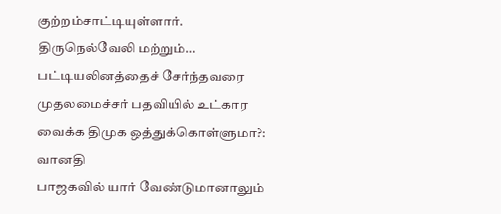குற்றம்சாட்டியுள்ளார். திருநெல்வேலி மற்றும்…
பட்டியலினத்தைச் சேர்ந்தவரை முதலமைச்சர் பதவியில் உட்கார வைக்க திமுக ஒத்துக்கொள்ளுமா?: வானதி
பாஜகவில் யார் வேண்டுமானாலும்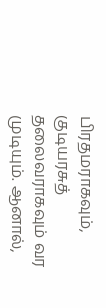பிரதமராகவும், குடியரசுத் தலைவராகவும் வர முடியும். ஆனால்,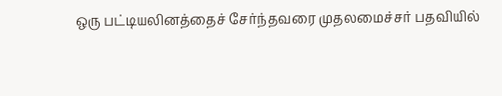ஒரு பட்டியலினத்தைச் சேர்ந்தவரை முதலமைச்சர் பதவியில்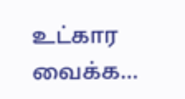உட்கார வைக்க…